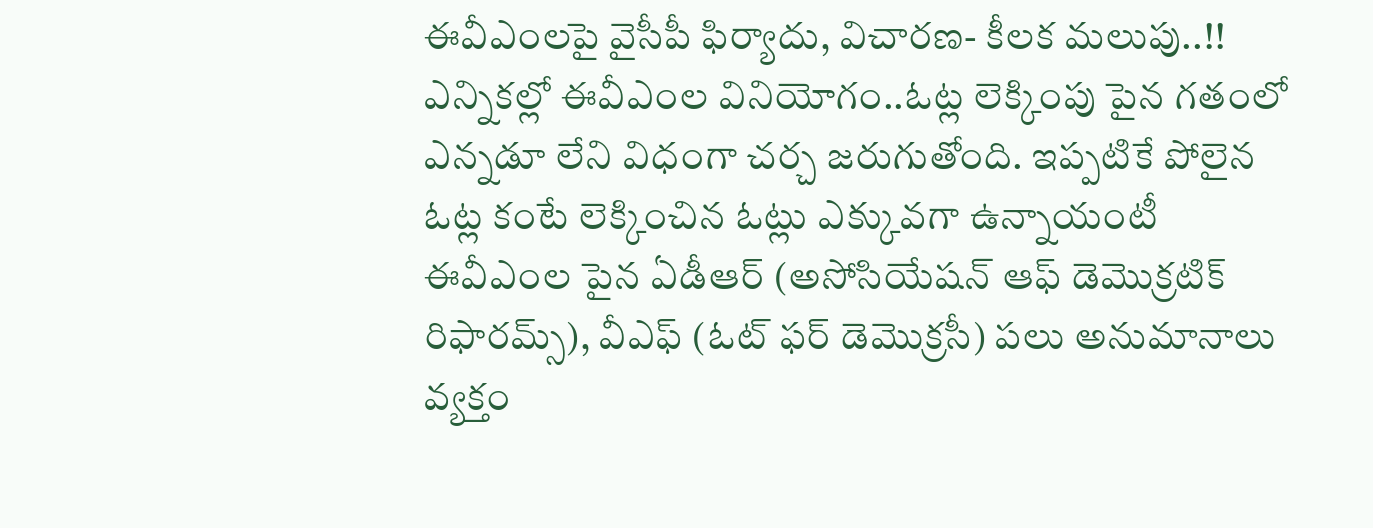ఈవీఎంలపై వైసీపీ ఫిర్యాదు, విచారణ- కీలక మలుపు..!!
ఎన్నికల్లో ఈవీఎంల వినియోగం..ఓట్ల లెక్కింపు పైన గతంలో ఎన్నడూ లేని విధంగా చర్చ జరుగుతోంది. ఇప్పటికే పోలైన ఓట్ల కంటే లెక్కించిన ఓట్లు ఎక్కువగా ఉన్నాయంటీ ఈవీఎంల పైన ఏడీఆర్ (అసోసియేషన్ ఆఫ్ డెమొక్రటిక్ రిఫారమ్స్), వీఎఫ్ (ఓట్ ఫర్ డెమొక్రసీ) పలు అనుమానాలు వ్యక్తం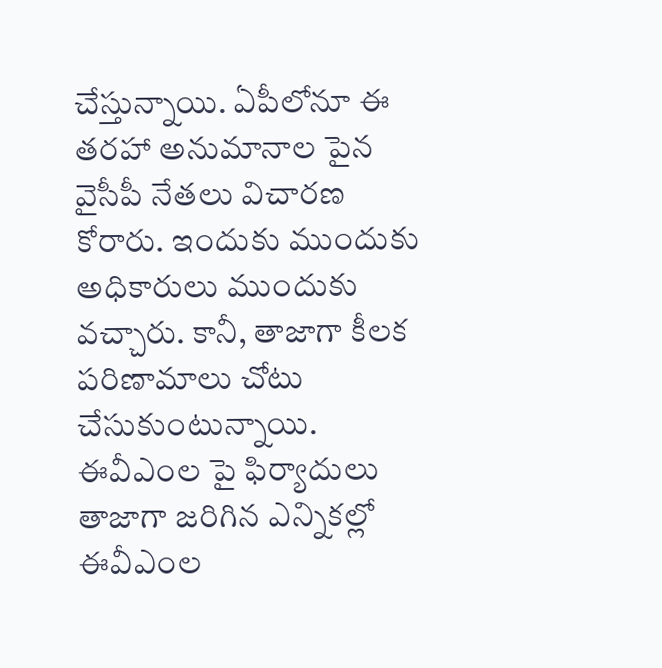చేస్తున్నాయి. ఏపీలోనూ ఈ తరహా అనుమానాల పైన వైసీపీ నేతలు విచారణ కోరారు. ఇందుకు ముందుకు అధికారులు ముందుకు వచ్చారు. కానీ, తాజాగా కీలక పరిణామాలు చోటు చేసుకుంటున్నాయి.
ఈవీఎంల పై ఫిర్యాదులు
తాజాగా జరిగిన ఎన్నికల్లో ఈవీఎంల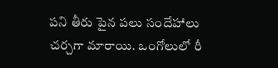పని తీరు పైన పలు సందేహాలు చర్చగా మారాయి. ఒంగోలులో రీ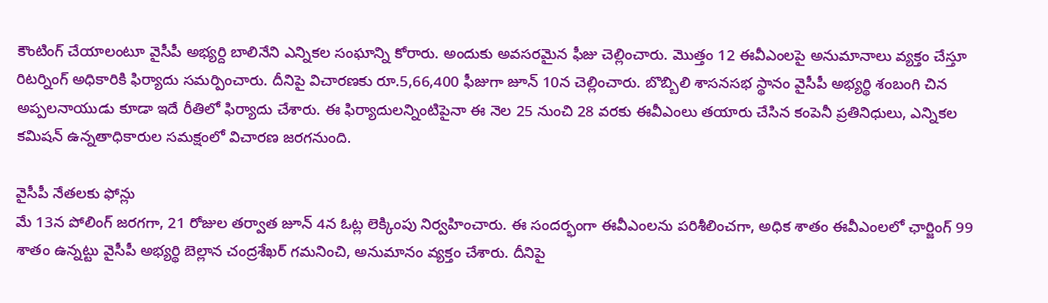కౌంటింగ్ చేయాలంటూ వైసీపీ అభ్యర్ది బాలినేని ఎన్నికల సంఘాన్ని కోరారు. అందుకు అవసరమైన ఫీజు చెల్లించారు. మొత్తం 12 ఈవీఎంలపై అనుమానాలు వ్యక్తం చేస్తూ రిటర్నింగ్ అధికారికి ఫిర్యాదు సమర్పించారు. దీనిపై విచారణకు రూ.5,66,400 ఫీజుగా జూన్ 10న చెల్లించారు. బొబ్బిలి శాసనసభ స్థానం వైసీపీ అభ్యర్థి శంబంగి చిన అప్పలనాయుడు కూడా ఇదే రీతిలో ఫిర్యాదు చేశారు. ఈ ఫిర్యాదులన్నింటిపైనా ఈ నెల 25 నుంచి 28 వరకు ఈవీఎంలు తయారు చేసిన కంపెనీ ప్రతినిధులు, ఎన్నికల కమిషన్ ఉన్నతాధికారుల సమక్షంలో విచారణ జరగనుంది.

వైసీపీ నేతలకు ఫోన్లు
మే 13న పోలింగ్ జరగగా, 21 రోజుల తర్వాత జూన్ 4న ఓట్ల లెక్కింపు నిర్వహించారు. ఈ సందర్భంగా ఈవీఎంలను పరిశీలించగా, అధిక శాతం ఈవీఎంలలో ఛార్జింగ్ 99 శాతం ఉన్నట్టు వైసీపీ అభ్యర్థి బెల్లాన చంద్రశేఖర్ గమనించి, అనుమానం వ్యక్తం చేశారు. దీనిపై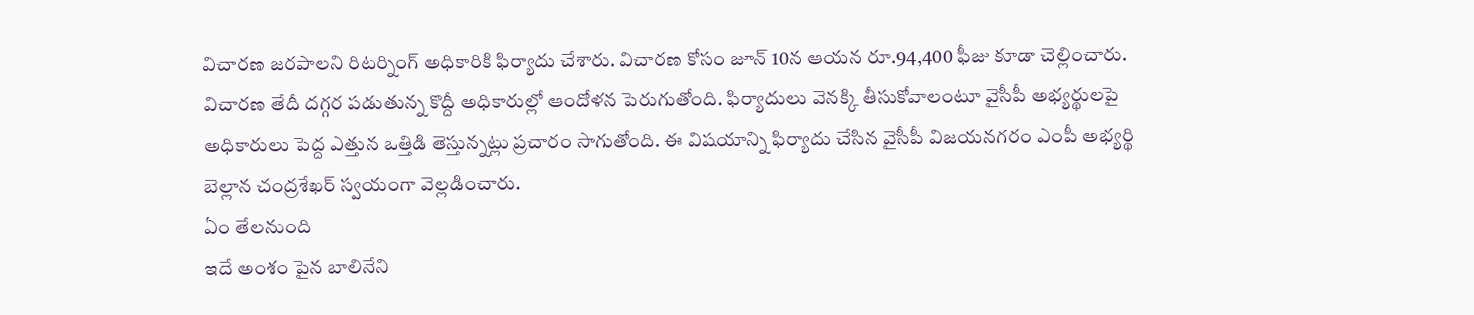విచారణ జరపాలని రిటర్నింగ్ అధికారికి ఫిర్యాదు చేశారు. విచారణ కోసం జూన్ 10న ఆయన రూ.94,400 ఫీజు కూడా చెల్లించారు. విచారణ తేదీ దగ్గర పడుతున్న కొద్దీ అధికారుల్లో ఆందోళన పెరుగుతోంది. ఫిర్యాదులు వెనక్కి తీసుకోవాలంటూ వైసీపీ అభ్యర్థులపై అధికారులు పెద్ద ఎత్తున ఒత్తిడి తెస్తున్నట్లు ప్రచారం సాగుతోంది. ఈ విషయాన్ని ఫిర్యాదు చేసిన వైసీపీ విజయనగరం ఎంపీ అభ్యర్థి బెల్లాన చంద్రశేఖర్ స్వయంగా వెల్లడించారు.
ఏం తేలనుంది
ఇదే అంశం పైన బాలినేని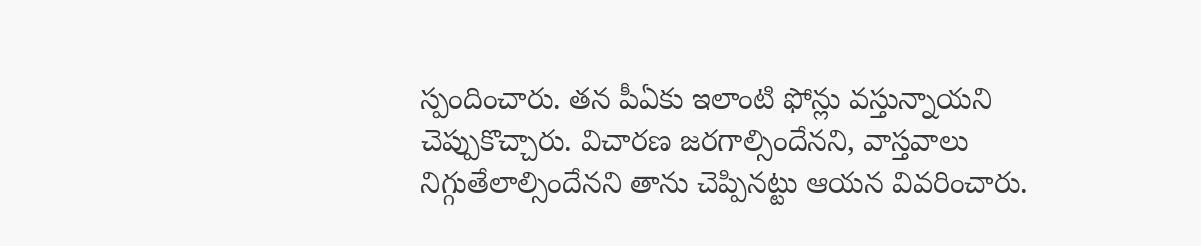స్పందించారు. తన పీఏకు ఇలాంటి ఫోన్లు వస్తున్నాయని చెప్పుకొచ్చారు. విచారణ జరగాల్సిందేనని, వాస్తవాలు నిగ్గుతేలాల్సిందేనని తాను చెప్పినట్టు ఆయన వివరించారు.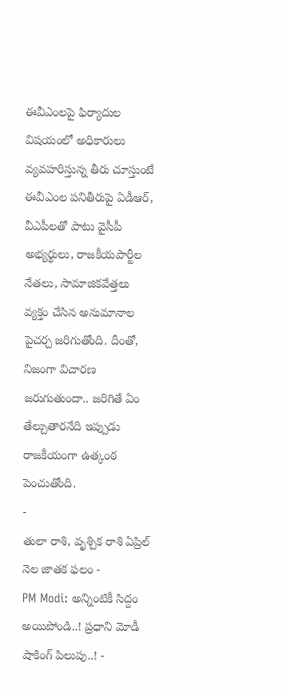ఈవీఎంలపై ఫిర్యాదుల విషయంలో అధికారులు వ్యవహరిస్తున్న తీరు చూస్తుంటే ఈవీఎంల పనితీరుపై ఏడీఆర్, వీఎపీలతో పాటు వైసీపీ అభ్యర్థులు, రాజకీయపార్టీల నేతలు, సామాజికవేత్తలు వ్యక్తం చేసిన అనుమానాల పైచర్చ జరిగుతోంది. దీంతో, నిజంగా విచారణ జరుగుతుందా.. జరిగితే ఏం తేల్చుతారనేది ఇప్పుడు రాజకీయంగా ఉత్కంఠ పెంచుతోంది.
-
తులా రాశి, వృశ్చిక రాశి ఏప్రిల్ నెల జాతక ఫలం -
PM Modi: అన్నింటికీ సిద్దం అయిపోండి..! ప్రధాని మోడీ షాకింగ్ పిలుపు..! -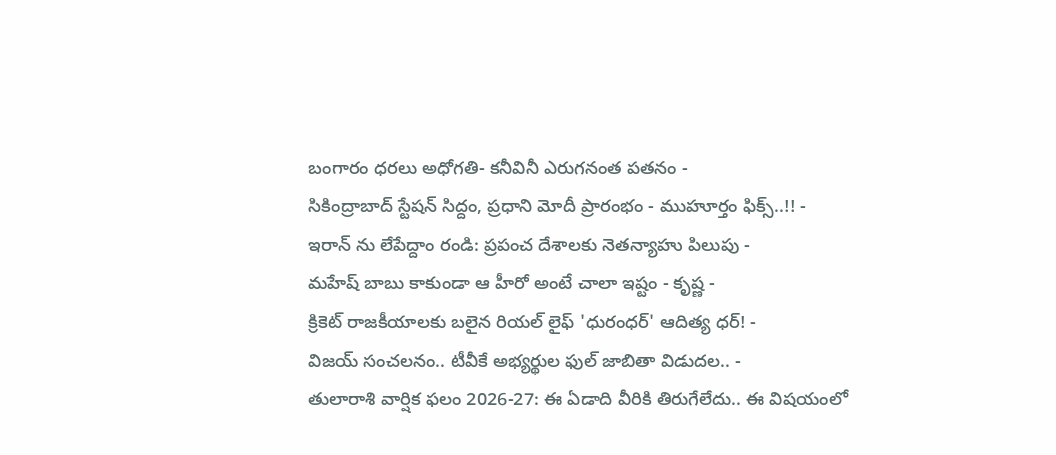బంగారం ధరలు అధోగతి- కనీవినీ ఎరుగనంత పతనం -
సికింద్రాబాద్ స్టేషన్ సిద్దం, ప్రధాని మోదీ ప్రారంభం - ముహూర్తం ఫిక్స్..!! -
ఇరాన్ ను లేపేద్దాం రండి: ప్రపంచ దేశాలకు నెతన్యాహు పిలుపు -
మహేష్ బాబు కాకుండా ఆ హీరో అంటే చాలా ఇష్టం - కృష్ణ -
క్రికెట్ రాజకీయాలకు బలైన రియల్ లైఫ్ 'ధురంధర్' ఆదిత్య ధర్! -
విజయ్ సంచలనం.. టీవీకే అభ్యర్థుల ఫుల్ జాబితా విడుదల.. -
తులారాశి వార్షిక ఫలం 2026-27: ఈ ఏడాది వీరికి తిరుగేలేదు.. ఈ విషయంలో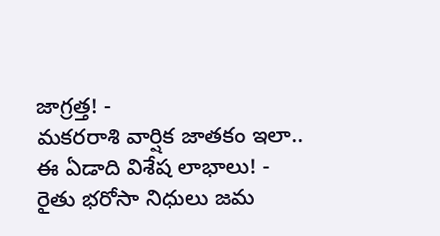జాగ్రత్త! -
మకరరాశి వార్షిక జాతకం ఇలా.. ఈ ఏడాది విశేష లాభాలు! -
రైతు భరోసా నిధులు జమ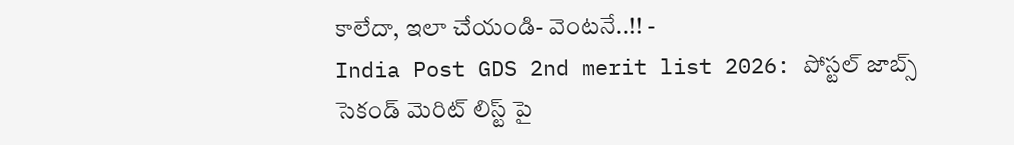కాలేదా, ఇలా చేయండి- వెంటనే..!! -
India Post GDS 2nd merit list 2026: పోస్టల్ జాబ్స్ సెకండ్ మెరిట్ లిస్ట్ పై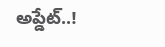అప్డేట్..!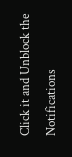Click it and Unblock the Notifications